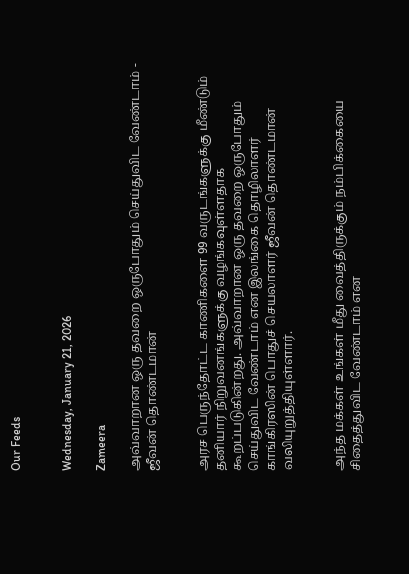Our Feeds


Wednesday, January 21, 2026

Zameera

அவ்வாறான ஒரு தவறை ஒருபோதும் செய்துவிட வேண்டாம் - ஜீவன் தொண்டமான்


அரச பெருந்தோட்ட காணிகளை 99 வருடங்களுக்கு மீண்டும் தனியார் நிறுவனங்களுக்கு வழங்கவுள்ளதாக கூறப்படுகின்றது. அவ்வாறான ஒரு தவறை ஒருபோதும் செய்துவிட வேண்டாம் என இலங்கை தொழிலாளர் காங்கிரஸின் பொதுச் செயலாளர் ஜீவன் தொண்டமான் வலியுறுத்தியுள்ளார்.


அந்த மக்கள் உங்கள் மீது வைத்திருக்கும் நம்பிக்கையை சிதைத்துவிட வேண்டாம் என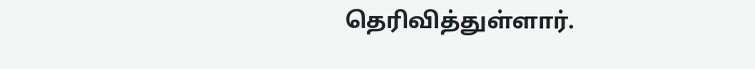தெரிவித்துள்ளார்.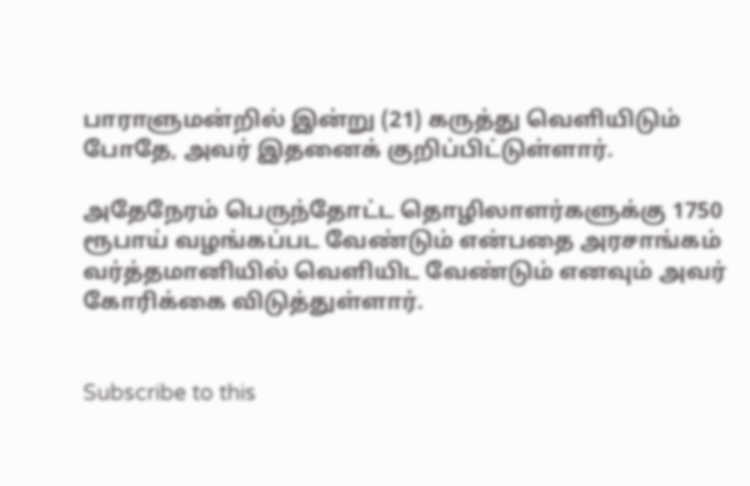பாராளுமன்றில் இன்று (21) கருத்து வௌியிடும் போதே, அவர் இதனைக் குறிப்பிட்டுள்ளார்.

அதேநேரம் பெருந்தோட்ட தொழிலாளர்களுக்கு 1750 ரூபாய் வழங்கப்பட வேண்டும் என்பதை அரசாங்கம் வர்த்தமானியில் வௌியிட வேண்டும் எனவும் அவர் கோரிக்கை விடுத்துள்ளார்.


Subscribe to this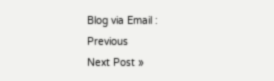Blog via Email :
Previous
Next Post »